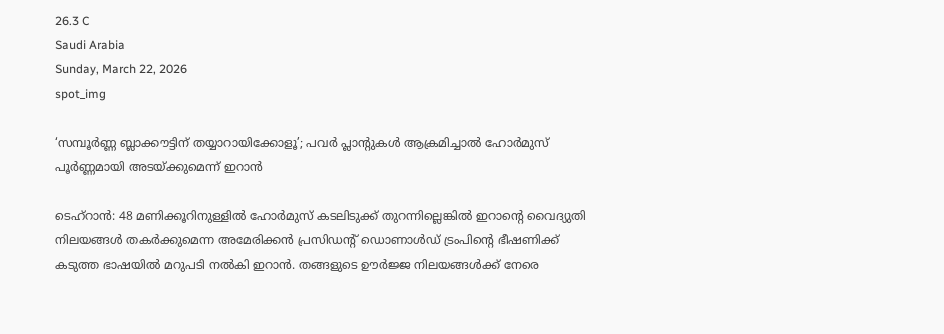26.3 C
Saudi Arabia
Sunday, March 22, 2026
spot_img

‘സമ്പൂർണ്ണ ബ്ലാക്കൗട്ടിന് തയ്യാറായിക്കോളൂ’; പവർ പ്ലാന്റുകൾ ആക്രമിച്ചാൽ ഹോർമുസ് പൂർണ്ണമായി അടയ്ക്കുമെന്ന് ഇറാൻ

ടെഹ്‌റാൻ: 48 മണിക്കൂറിനുള്ളിൽ ഹോർമുസ് കടലിടുക്ക് തുറന്നില്ലെങ്കിൽ ഇറാന്റെ വൈദ്യുതി നിലയങ്ങൾ തകർക്കുമെന്ന അമേരിക്കൻ പ്രസിഡന്റ് ഡൊണാൾഡ് ട്രംപിന്റെ ഭീഷണിക്ക് കടുത്ത ഭാഷയിൽ മറുപടി നൽകി ഇറാൻ. തങ്ങളുടെ ഊർജ്ജ നിലയങ്ങൾക്ക് നേരെ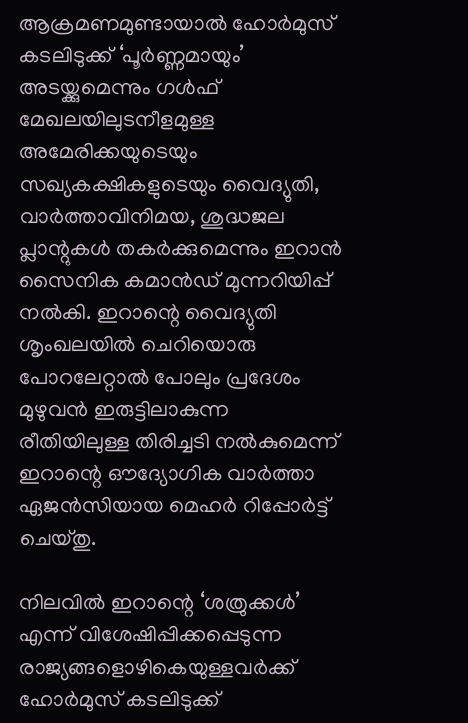ആക്രമണമുണ്ടായാൽ ഹോർമുസ് കടലിടുക്ക് ‘പൂർണ്ണമായും’ അടയ്ക്കുമെന്നും ഗൾഫ് മേഖലയിലുടനീളമുള്ള അമേരിക്കയുടെയും സഖ്യകക്ഷികളുടെയും വൈദ്യുതി, വാർത്താവിനിമയ, ശുദ്ധജല പ്ലാന്റുകൾ തകർക്കുമെന്നും ഇറാൻ സൈനിക കമാൻഡ് മുന്നറിയിപ്പ് നൽകി. ഇറാന്റെ വൈദ്യുതി ശൃംഖലയിൽ ചെറിയൊരു പോറലേറ്റാൽ പോലും പ്രദേശം മുഴുവൻ ഇരുട്ടിലാകുന്ന രീതിയിലുള്ള തിരിച്ചടി നൽകുമെന്ന് ഇറാന്റെ ഔദ്യോഗിക വാർത്താ ഏജൻസിയായ മെഹർ റിപ്പോർട്ട് ചെയ്തു.

നിലവിൽ ഇറാന്റെ ‘ശത്രുക്കൾ’ എന്ന് വിശേഷിപ്പിക്കപ്പെടുന്ന രാജ്യങ്ങളൊഴികെയുള്ളവർക്ക് ഹോർമുസ് കടലിടുക്ക്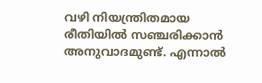വഴി നിയന്ത്രിതമായ രീതിയിൽ സഞ്ചരിക്കാൻ അനുവാദമുണ്ട്. എന്നാൽ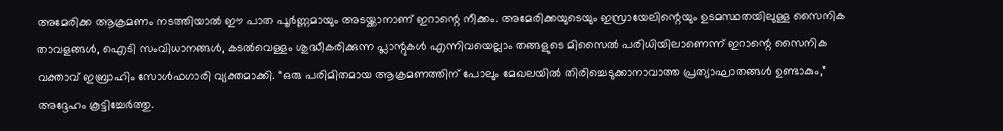അമേരിക്ക ആക്രമണം നടത്തിയാൽ ഈ പാത പൂർണ്ണമായും അടയ്ക്കാനാണ് ഇറാന്റെ നീക്കം. അമേരിക്കയുടെയും ഇസ്രായേലിന്റെയും ഉടമസ്ഥതയിലുള്ള സൈനിക താവളങ്ങൾ, ഐടി സംവിധാനങ്ങൾ, കടൽവെള്ളം ശുദ്ധീകരിക്കുന്ന പ്ലാന്റുകൾ എന്നിവയെല്ലാം തങ്ങളുടെ മിസൈൽ പരിധിയിലാണെന്ന് ഇറാന്റെ സൈനിക വക്താവ് ഇബ്രാഹിം സോൾഫഗാരി വ്യക്തമാക്കി. “ഒരു പരിമിതമായ ആക്രമണത്തിന് പോലും മേഖലയിൽ തിരിച്ചെടുക്കാനാവാത്ത പ്രത്യാഘാതങ്ങൾ ഉണ്ടാകും,” അദ്ദേഹം കൂട്ടിച്ചേർത്തു.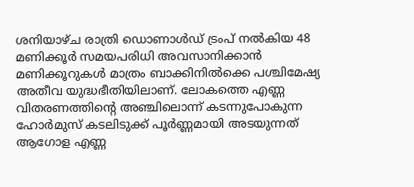ശനിയാഴ്ച രാത്രി ഡൊണാൾഡ് ട്രംപ് നൽകിയ 48 മണിക്കൂർ സമയപരിധി അവസാനിക്കാൻ മണിക്കൂറുകൾ മാത്രം ബാക്കിനിൽക്കെ പശ്ചിമേഷ്യ അതീവ യുദ്ധഭീതിയിലാണ്. ലോകത്തെ എണ്ണ വിതരണത്തിന്റെ അഞ്ചിലൊന്ന് കടന്നുപോകുന്ന ഹോർമുസ് കടലിടുക്ക് പൂർണ്ണമായി അടയുന്നത് ആഗോള എണ്ണ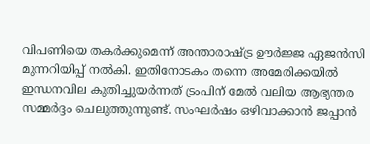വിപണിയെ തകർക്കുമെന്ന് അന്താരാഷ്ട്ര ഊർജ്ജ ഏജൻസി മുന്നറിയിപ്പ് നൽകി. ഇതിനോടകം തന്നെ അമേരിക്കയിൽ ഇന്ധനവില കുതിച്ചുയർന്നത് ട്രംപിന് മേൽ വലിയ ആഭ്യന്തര സമ്മർദ്ദം ചെലുത്തുന്നുണ്ട്. സംഘർഷം ഒഴിവാക്കാൻ ജപ്പാൻ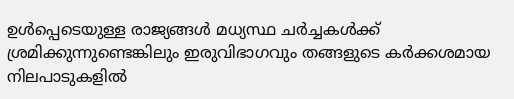ഉൾപ്പെടെയുള്ള രാജ്യങ്ങൾ മധ്യസ്ഥ ചർച്ചകൾക്ക് ശ്രമിക്കുന്നുണ്ടെങ്കിലും ഇരുവിഭാഗവും തങ്ങളുടെ കർക്കശമായ നിലപാടുകളിൽ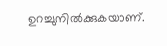ഉറച്ചുനിൽക്കുകയാണ്.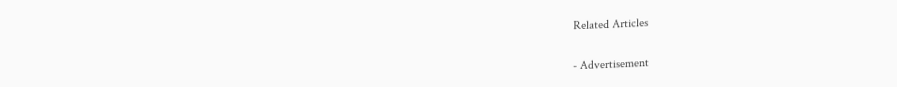Related Articles

- Advertisement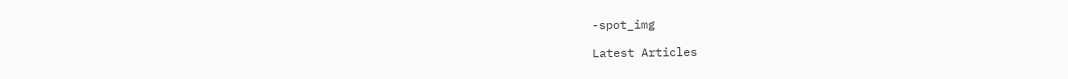-spot_img

Latest Articles